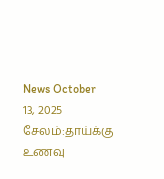News October 13, 2025
சேலம்:தாய்க்கு உணவு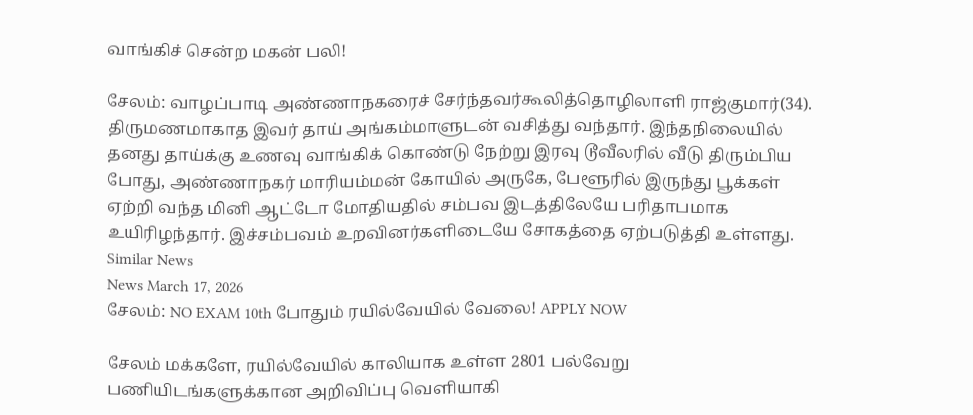வாங்கிச் சென்ற மகன் பலி!

சேலம்: வாழப்பாடி அண்ணாநகரைச் சேர்ந்தவர்கூலித்தொழிலாளி ராஜ்குமார்(34). திருமணமாகாத இவர் தாய் அங்கம்மாளுடன் வசித்து வந்தார். இந்தநிலையில் தனது தாய்க்கு உணவு வாங்கிக் கொண்டு நேற்று இரவு டூவீலரில் வீடு திரும்பிய போது, அண்ணாநகர் மாரியம்மன் கோயில் அருகே, பேளூரில் இருந்து பூக்கள் ஏற்றி வந்த மினி ஆட்டோ மோதியதில் சம்பவ இடத்திலேயே பரிதாபமாக உயிரிழந்தார். இச்சம்பவம் உறவினர்களிடையே சோகத்தை ஏற்படுத்தி உள்ளது.
Similar News
News March 17, 2026
சேலம்: NO EXAM 10th போதும் ரயில்வேயில் வேலை! APPLY NOW

சேலம் மக்களே, ரயில்வேயில் காலியாக உள்ள 2801 பல்வேறு பணியிடங்களுக்கான அறிவிப்பு வெளியாகி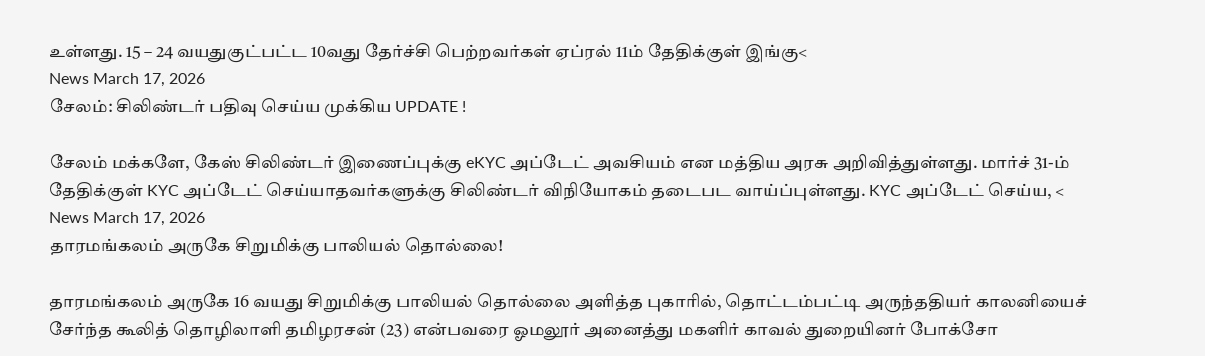உள்ளது. 15 – 24 வயதுகுட்பட்ட 10வது தேர்ச்சி பெற்றவர்கள் ஏப்ரல் 11ம் தேதிக்குள் இங்கு<
News March 17, 2026
சேலம்: சிலிண்டர் பதிவு செய்ய முக்கிய UPDATE !

சேலம் மக்களே, கேஸ் சிலிண்டர் இணைப்புக்கு eKYC அப்டேட் அவசியம் என மத்திய அரசு அறிவித்துள்ளது. மார்ச் 31-ம் தேதிக்குள் KYC அப்டேட் செய்யாதவர்களுக்கு சிலிண்டர் விநியோகம் தடைபட வாய்ப்புள்ளது. KYC அப்டேட் செய்ய, <
News March 17, 2026
தாரமங்கலம் அருகே சிறுமிக்கு பாலியல் தொல்லை!

தாரமங்கலம் அருகே 16 வயது சிறுமிக்கு பாலியல் தொல்லை அளித்த புகாரில், தொட்டம்பட்டி அருந்ததியர் காலனியைச் சேர்ந்த கூலித் தொழிலாளி தமிழரசன் (23) என்பவரை ஓமலூர் அனைத்து மகளிர் காவல் துறையினர் போக்சோ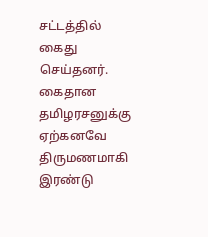சட்டத்தில் கைது செய்தனர். கைதான தமிழரசனுக்கு ஏற்கனவே திருமணமாகி இரண்டு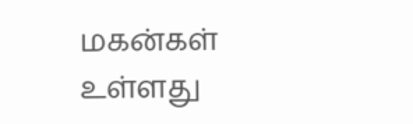மகன்கள் உள்ளது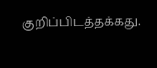குறிப்பிடத்தக்கது.